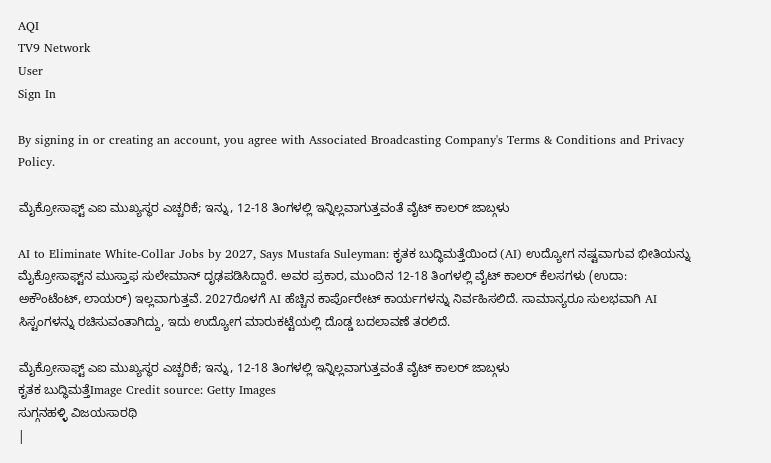AQI
TV9 Network
User
Sign In

By signing in or creating an account, you agree with Associated Broadcasting Company's Terms & Conditions and Privacy Policy.

ಮೈಕ್ರೋಸಾಫ್ಟ್ ಎಐ ಮುಖ್ಯಸ್ಥರ ಎಚ್ಚರಿಕೆ; ಇನ್ನು, 12-18 ತಿಂಗಳಲ್ಲಿ ಇನ್ನಿಲ್ಲವಾಗುತ್ತವಂತೆ ವೈಟ್ ಕಾಲರ್ ಜಾಬ್ಗಳು

AI to Eliminate White-Collar Jobs by 2027, Says Mustafa Suleyman: ಕೃತಕ ಬುದ್ಧಿಮತ್ತೆಯಿಂದ (AI) ಉದ್ಯೋಗ ನಷ್ಟವಾಗುವ ಭೀತಿಯನ್ನು ಮೈಕ್ರೋಸಾಫ್ಟ್‌ನ ಮುಸ್ತಾಫ ಸುಲೇಮಾನ್ ದೃಢಪಡಿಸಿದ್ದಾರೆ. ಅವರ ಪ್ರಕಾರ, ಮುಂದಿನ 12-18 ತಿಂಗಳಲ್ಲಿ ವೈಟ್ ಕಾಲರ್ ಕೆಲಸಗಳು (ಉದಾ: ಅಕೌಂಟೆಂಟ್, ಲಾಯರ್) ಇಲ್ಲವಾಗುತ್ತವೆ. 2027ರೊಳಗೆ AI ಹೆಚ್ಚಿನ ಕಾರ್ಪೊರೇಟ್ ಕಾರ್ಯಗಳನ್ನು ನಿರ್ವಹಿಸಲಿದೆ. ಸಾಮಾನ್ಯರೂ ಸುಲಭವಾಗಿ AI ಸಿಸ್ಟಂಗಳನ್ನು ರಚಿಸುವಂತಾಗಿದ್ದು, ಇದು ಉದ್ಯೋಗ ಮಾರುಕಟ್ಟೆಯಲ್ಲಿ ದೊಡ್ಡ ಬದಲಾವಣೆ ತರಲಿದೆ.

ಮೈಕ್ರೋಸಾಫ್ಟ್ ಎಐ ಮುಖ್ಯಸ್ಥರ ಎಚ್ಚರಿಕೆ; ಇನ್ನು, 12-18 ತಿಂಗಳಲ್ಲಿ ಇನ್ನಿಲ್ಲವಾಗುತ್ತವಂತೆ ವೈಟ್ ಕಾಲರ್ ಜಾಬ್ಗಳು
ಕೃತಕ ಬುದ್ಧಿಮತ್ತೆImage Credit source: Getty Images
ಸುಗ್ಗನಹಳ್ಳಿ ವಿಜಯಸಾರಥಿ
|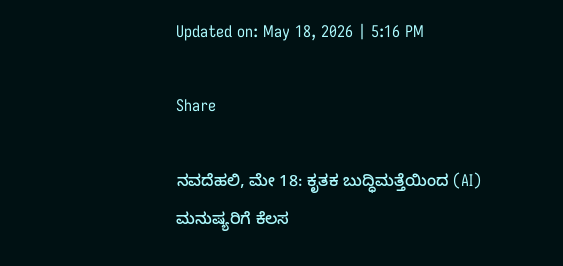Updated on: May 18, 2026 | 5:16 PM

Share

ನವದೆಹಲಿ, ಮೇ 18: ಕೃತಕ ಬುದ್ಧಿಮತ್ತೆಯಿಂದ (AI) ಮನುಷ್ಯರಿಗೆ ಕೆಲಸ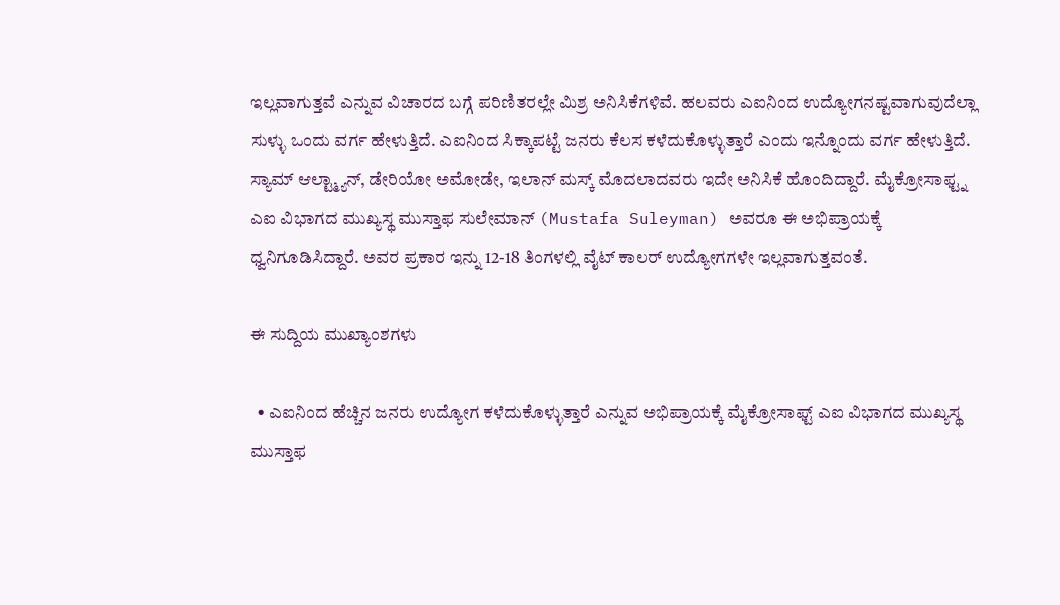ಇಲ್ಲವಾಗುತ್ತವೆ ಎನ್ನುವ ವಿಚಾರದ ಬಗ್ಗೆ ಪರಿಣಿತರಲ್ಲೇ ಮಿಶ್ರ ಅನಿಸಿಕೆಗಳಿವೆ. ಹಲವರು ಎಐನಿಂದ ಉದ್ಯೋಗನಷ್ಟವಾಗುವುದೆಲ್ಲಾ ಸುಳ್ಳು ಒಂದು ವರ್ಗ ಹೇಳುತ್ತಿದೆ. ಎಐನಿಂದ ಸಿಕ್ಕಾಪಟ್ಟೆ ಜನರು ಕೆಲಸ ಕಳೆದುಕೊಳ್ಳುತ್ತಾರೆ ಎಂದು ಇನ್ನೊಂದು ವರ್ಗ ಹೇಳುತ್ತಿದೆ. ಸ್ಯಾಮ್ ಆಲ್ಟ್ಮ್ಯಾನ್, ಡೇರಿಯೋ ಅಮೋಡೇ, ಇಲಾನ್ ಮಸ್ಕ್ ಮೊದಲಾದವರು ಇದೇ ಅನಿಸಿಕೆ ಹೊಂದಿದ್ದಾರೆ. ಮೈಕ್ರೋಸಾಫ್ಟ್ನ ಎಐ ವಿಭಾಗದ ಮುಖ್ಯಸ್ಥ ಮುಸ್ತಾಫ ಸುಲೇಮಾನ್ (Mustafa Suleyman) ಅವರೂ ಈ ಅಭಿಪ್ರಾಯಕ್ಕೆ ಧ್ವನಿಗೂಡಿಸಿದ್ದಾರೆ. ಅವರ ಪ್ರಕಾರ ಇನ್ನು 12-18 ತಿಂಗಳಲ್ಲಿ ವೈಟ್ ಕಾಲರ್ ಉದ್ಯೋಗಗಳೇ ಇಲ್ಲವಾಗುತ್ತವಂತೆ.

ಈ ಸುದ್ದಿಯ ಮುಖ್ಯಾಂಶಗಳು

  • ಎಐನಿಂದ ಹೆಚ್ಚಿನ ಜನರು ಉದ್ಯೋಗ ಕಳೆದುಕೊಳ್ಳುತ್ತಾರೆ ಎನ್ನುವ ಅಭಿಪ್ರಾಯಕ್ಕೆ ಮೈಕ್ರೋಸಾಫ್ಟ್ ಎಐ ವಿಭಾಗದ ಮುಖ್ಯಸ್ಥ ಮುಸ್ತಾಫ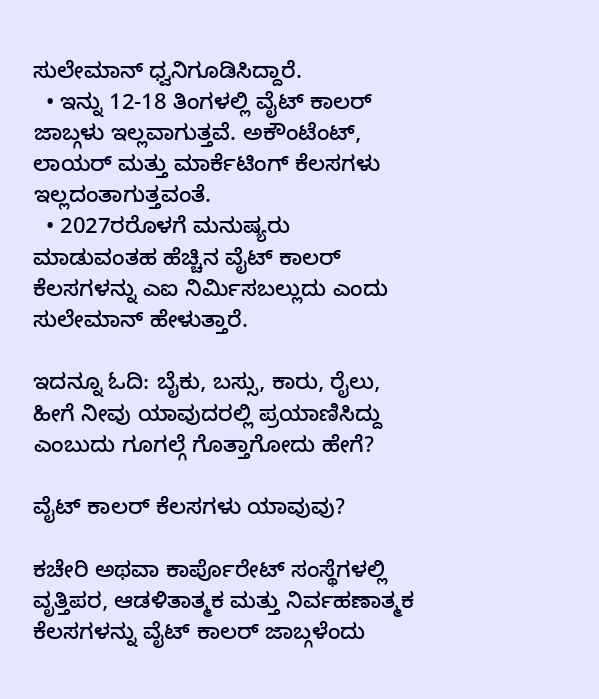ಸುಲೇಮಾನ್ ಧ್ವನಿಗೂಡಿಸಿದ್ದಾರೆ.
  • ಇನ್ನು 12-18 ತಿಂಗಳಲ್ಲಿ ವೈಟ್ ಕಾಲರ್ ಜಾಬ್ಗಳು ಇಲ್ಲವಾಗುತ್ತವೆ. ಅಕೌಂಟೆಂಟ್, ಲಾಯರ್ ಮತ್ತು ಮಾರ್ಕೆಟಿಂಗ್ ಕೆಲಸಗಳು ಇಲ್ಲದಂತಾಗುತ್ತವಂತೆ.
  • 2027ರರೊಳಗೆ ಮನುಷ್ಯರು ಮಾಡುವಂತಹ ಹೆಚ್ಚಿನ ವೈಟ್ ಕಾಲರ್ ಕೆಲಸಗಳನ್ನು ಎಐ ನಿರ್ಮಿಸಬಲ್ಲುದು ಎಂದು ಸುಲೇಮಾನ್ ಹೇಳುತ್ತಾರೆ.

ಇದನ್ನೂ ಓದಿ: ಬೈಕು, ಬಸ್ಸು, ಕಾರು, ರೈಲು, ಹೀಗೆ ನೀವು ಯಾವುದರಲ್ಲಿ ಪ್ರಯಾಣಿಸಿದ್ದು ಎಂಬುದು ಗೂಗಲ್ಗೆ ಗೊತ್ತಾಗೋದು ಹೇಗೆ?

ವೈಟ್ ಕಾಲರ್ ಕೆಲಸಗಳು ಯಾವುವು?

ಕಚೇರಿ ಅಥವಾ ಕಾರ್ಪೊರೇಟ್ ಸಂಸ್ಥೆಗಳಲ್ಲಿ ವೃತ್ತಿಪರ, ಆಡಳಿತಾತ್ಮಕ ಮತ್ತು ನಿರ್ವಹಣಾತ್ಮಕ ಕೆಲಸಗಳನ್ನು ವೈಟ್ ಕಾಲರ್ ಜಾಬ್ಗಳೆಂದು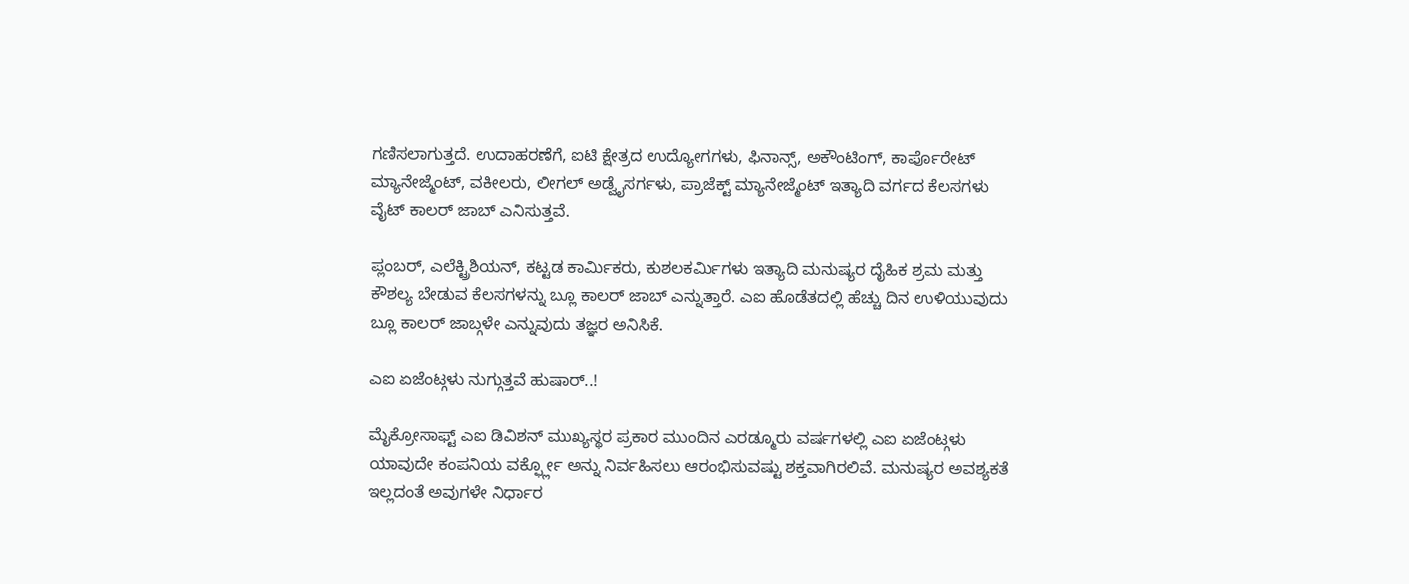ಗಣಿಸಲಾಗುತ್ತದೆ. ಉದಾಹರಣೆಗೆ, ಐಟಿ ಕ್ಷೇತ್ರದ ಉದ್ಯೋಗಗಳು, ಫಿನಾನ್ಸ್, ಅಕೌಂಟಿಂಗ್, ಕಾರ್ಪೊರೇಟ್ ಮ್ಯಾನೇಜ್ಮೆಂಟ್, ವಕೀಲರು, ಲೀಗಲ್ ಅಡ್ವೈಸರ್ಗಳು, ಪ್ರಾಜೆಕ್ಟ್ ಮ್ಯಾನೇಜ್ಮೆಂಟ್ ಇತ್ಯಾದಿ ವರ್ಗದ ಕೆಲಸಗಳು ವೈಟ್ ಕಾಲರ್ ಜಾಬ್ ಎನಿಸುತ್ತವೆ.

ಪ್ಲಂಬರ್, ಎಲೆಕ್ಟ್ರಿಶಿಯನ್, ಕಟ್ಟಡ ಕಾರ್ಮಿಕರು, ಕುಶಲಕರ್ಮಿಗಳು ಇತ್ಯಾದಿ ಮನುಷ್ಯರ ದೈಹಿಕ ಶ್ರಮ ಮತ್ತು ಕೌಶಲ್ಯ ಬೇಡುವ ಕೆಲಸಗಳನ್ನು ಬ್ಲೂ ಕಾಲರ್ ಜಾಬ್ ಎನ್ನುತ್ತಾರೆ. ಎಐ ಹೊಡೆತದಲ್ಲಿ ಹೆಚ್ಚು ದಿನ ಉಳಿಯುವುದು ಬ್ಲೂ ಕಾಲರ್ ಜಾಬ್ಗಳೇ ಎನ್ನುವುದು ತಜ್ಞರ ಅನಿಸಿಕೆ.

ಎಐ ಏಜೆಂಟ್ಗಳು ನುಗ್ಗುತ್ತವೆ ಹುಷಾರ್..!

ಮೈಕ್ರೋಸಾಫ್ಟ್ ಎಐ ಡಿವಿಶನ್ ಮುಖ್ಯಸ್ಥರ ಪ್ರಕಾರ ಮುಂದಿನ ಎರಡ್ಮೂರು ವರ್ಷಗಳಲ್ಲಿ ಎಐ ಏಜೆಂಟ್ಗಳು ಯಾವುದೇ ಕಂಪನಿಯ ವರ್ಕ್ಫ್ಲೋ ಅನ್ನು ನಿರ್ವಹಿಸಲು ಆರಂಭಿಸುವಷ್ಟು ಶಕ್ತವಾಗಿರಲಿವೆ. ಮನುಷ್ಯರ ಅವಶ್ಯಕತೆ ಇಲ್ಲದಂತೆ ಅವುಗಳೇ ನಿರ್ಧಾರ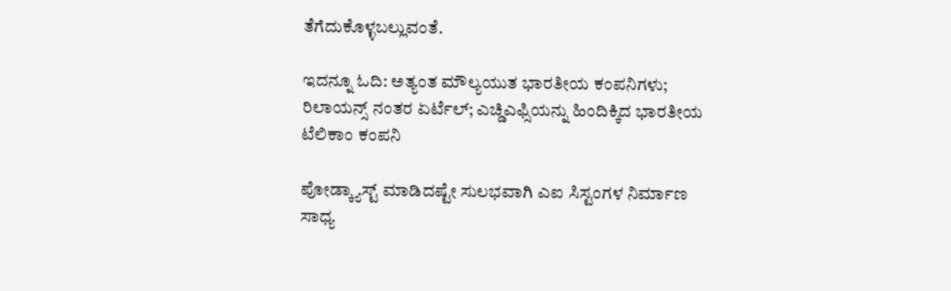ತೆಗೆದುಕೊಳ್ಳಬಲ್ಲುವಂತೆ.

ಇದನ್ನೂ ಓದಿ: ಅತ್ಯಂತ ಮೌಲ್ಯಯುತ ಭಾರತೀಯ ಕಂಪನಿಗಳು; ರಿಲಾಯನ್ಸ್ ನಂತರ ಏರ್ಟೆಲ್; ಎಚ್ಡಿಎಫ್ಸಿಯನ್ನು ಹಿಂದಿಕ್ಕಿದ ಭಾರತೀಯ ಟೆಲಿಕಾಂ ಕಂಪನಿ

ಪೋಡ್ಕ್ಯಾಸ್ಟ್ ಮಾಡಿದಷ್ಟೇ ಸುಲಭವಾಗಿ ಎಐ ಸಿಸ್ಟಂಗಳ ನಿರ್ಮಾಣ ಸಾಧ್ಯ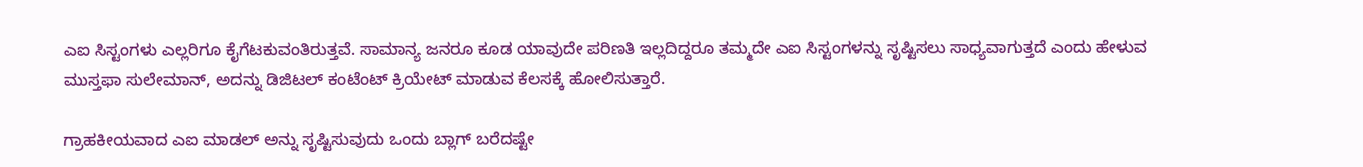ಎಐ ಸಿಸ್ಟಂಗಳು ಎಲ್ಲರಿಗೂ ಕೈಗೆಟಕುವಂತಿರುತ್ತವೆ. ಸಾಮಾನ್ಯ ಜನರೂ ಕೂಡ ಯಾವುದೇ ಪರಿಣತಿ ಇಲ್ಲದಿದ್ದರೂ ತಮ್ಮದೇ ಎಐ ಸಿಸ್ಟಂಗಳನ್ನು ಸೃಷ್ಟಿಸಲು ಸಾಧ್ಯವಾಗುತ್ತದೆ ಎಂದು ಹೇಳುವ ಮುಸ್ತಫಾ ಸುಲೇಮಾನ್, ಅದನ್ನು ಡಿಜಿಟಲ್ ಕಂಟೆಂಟ್ ಕ್ರಿಯೇಟ್ ಮಾಡುವ ಕೆಲಸಕ್ಕೆ ಹೋಲಿಸುತ್ತಾರೆ.

ಗ್ರಾಹಕೀಯವಾದ ಎಐ ಮಾಡಲ್ ಅನ್ನು ಸೃಷ್ಟಿಸುವುದು ಒಂದು ಬ್ಲಾಗ್ ಬರೆದಷ್ಟೇ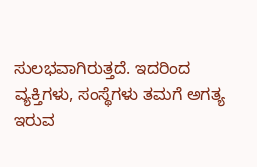ಸುಲಭವಾಗಿರುತ್ತದೆ. ಇದರಿಂದ ವ್ಯಕ್ತಿಗಳು, ಸಂಸ್ಥೆಗಳು ತಮಗೆ ಅಗತ್ಯ ಇರುವ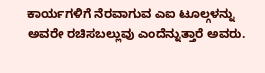ಕಾರ್ಯಗಳಿಗೆ ನೆರವಾಗುವ ಎಐ ಟೂಲ್ಗಳನ್ನು ಅವರೇ ರಚಿಸಬಲ್ಲುವು ಎಂದೆನ್ನುತ್ತಾರೆ ಅವರು.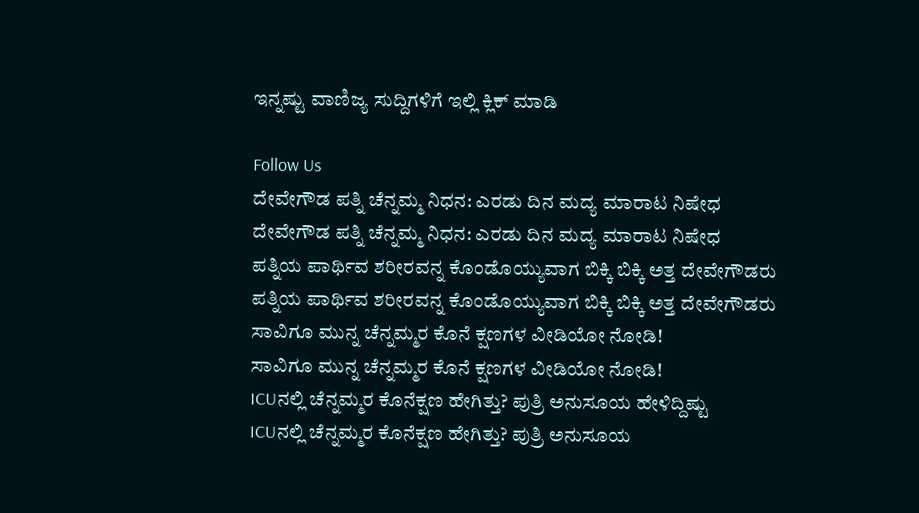ಇನ್ನಷ್ಟು ವಾಣಿಜ್ಯ ಸುದ್ದಿಗಳಿಗೆ ಇಲ್ಲಿ ಕ್ಲಿಕ್ ಮಾಡಿ

Follow Us
ದೇವೇಗೌಡ ಪತ್ನಿ ಚೆನ್ನಮ್ಮ ನಿಧನ: ಎರಡು ದಿನ ಮದ್ಯ ಮಾರಾಟ ನಿಷೇಧ
ದೇವೇಗೌಡ ಪತ್ನಿ ಚೆನ್ನಮ್ಮ ನಿಧನ: ಎರಡು ದಿನ ಮದ್ಯ ಮಾರಾಟ ನಿಷೇಧ
ಪತ್ನಿಯ ಪಾರ್ಥಿವ ಶರೀರವನ್ನ ಕೊಂಡೊಯ್ಯುವಾಗ ಬಿಕ್ಕಿ ಬಿಕ್ಕಿ ಅತ್ತ ದೇವೇಗೌಡರು
ಪತ್ನಿಯ ಪಾರ್ಥಿವ ಶರೀರವನ್ನ ಕೊಂಡೊಯ್ಯುವಾಗ ಬಿಕ್ಕಿ ಬಿಕ್ಕಿ ಅತ್ತ ದೇವೇಗೌಡರು
ಸಾವಿಗೂ ಮುನ್ನ ಚೆನ್ನಮ್ಮರ ಕೊನೆ ಕ್ಷಣಗಳ ವೀಡಿಯೋ ನೋಡಿ!
ಸಾವಿಗೂ ಮುನ್ನ ಚೆನ್ನಮ್ಮರ ಕೊನೆ ಕ್ಷಣಗಳ ವೀಡಿಯೋ ನೋಡಿ!
ICUನಲ್ಲಿ ಚೆನ್ನಮ್ಮರ ಕೊನೆಕ್ಷಣ ಹೇಗಿತ್ತು? ಪುತ್ರಿ ಅನುಸೂಯ ಹೇಳಿದ್ದಿಷ್ಟು
ICUನಲ್ಲಿ ಚೆನ್ನಮ್ಮರ ಕೊನೆಕ್ಷಣ ಹೇಗಿತ್ತು? ಪುತ್ರಿ ಅನುಸೂಯ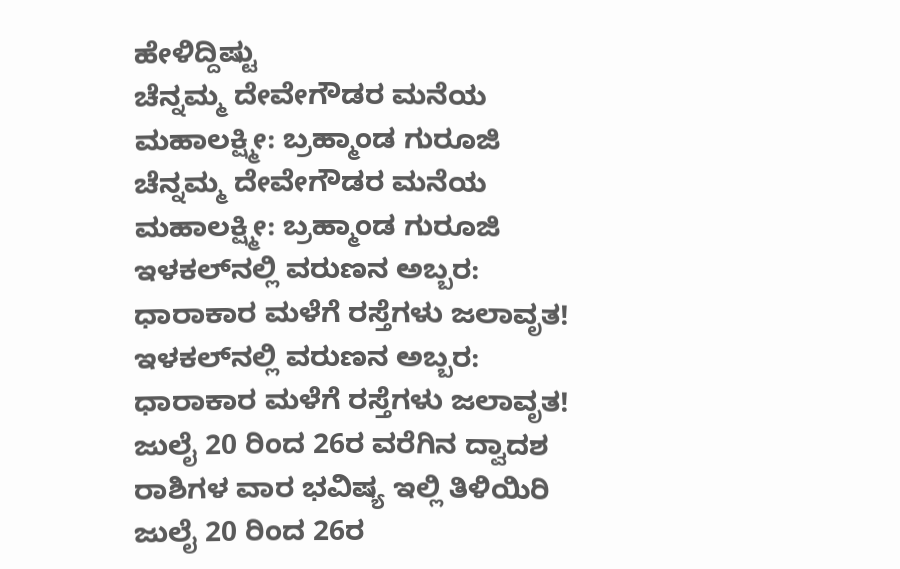ಹೇಳಿದ್ದಿಷ್ಟು
ಚೆನ್ನಮ್ಮ ದೇವೇಗೌಡರ ಮನೆಯ ಮಹಾಲಕ್ಷ್ಮೀ: ಬ್ರಹ್ಮಾಂಡ ಗುರೂಜಿ
ಚೆನ್ನಮ್ಮ ದೇವೇಗೌಡರ ಮನೆಯ ಮಹಾಲಕ್ಷ್ಮೀ: ಬ್ರಹ್ಮಾಂಡ ಗುರೂಜಿ
ಇಳಕಲ್‌ನಲ್ಲಿ ವರುಣನ ಅಬ್ಬರ: ಧಾರಾಕಾರ ಮಳೆಗೆ ರಸ್ತೆಗಳು ಜಲಾವೃತ!
ಇಳಕಲ್‌ನಲ್ಲಿ ವರುಣನ ಅಬ್ಬರ: ಧಾರಾಕಾರ ಮಳೆಗೆ ರಸ್ತೆಗಳು ಜಲಾವೃತ!
ಜುಲೈ 20 ರಿಂದ 26ರ ವರೆಗಿನ ದ್ವಾದಶ ರಾಶಿಗಳ ವಾರ ಭವಿಷ್ಯ ಇಲ್ಲಿ ತಿಳಿಯಿರಿ
ಜುಲೈ 20 ರಿಂದ 26ರ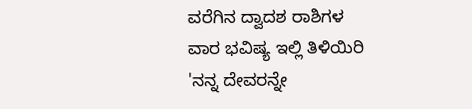ವರೆಗಿನ ದ್ವಾದಶ ರಾಶಿಗಳ ವಾರ ಭವಿಷ್ಯ ಇಲ್ಲಿ ತಿಳಿಯಿರಿ
'ನನ್ನ ದೇವರನ್ನೇ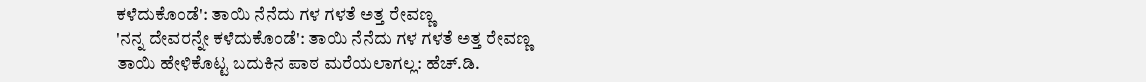ಕಳೆದುಕೊಂಡೆ': ತಾಯಿ ನೆನೆದು ಗಳ ಗಳತೆ ಅತ್ತ ರೇವಣ್ಣ
'ನನ್ನ ದೇವರನ್ನೇ ಕಳೆದುಕೊಂಡೆ': ತಾಯಿ ನೆನೆದು ಗಳ ಗಳತೆ ಅತ್ತ ರೇವಣ್ಣ
ತಾಯಿ ಹೇಳಿಕೊಟ್ಟ ಬದುಕಿನ ಪಾಠ ಮರೆಯಲಾಗಲ್ಲ: ಹೆಚ್.ಡಿ.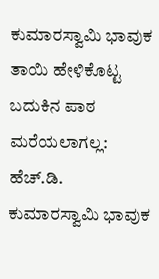ಕುಮಾರಸ್ವಾಮಿ ಭಾವುಕ
ತಾಯಿ ಹೇಳಿಕೊಟ್ಟ ಬದುಕಿನ ಪಾಠ ಮರೆಯಲಾಗಲ್ಲ: ಹೆಚ್.ಡಿ. ಕುಮಾರಸ್ವಾಮಿ ಭಾವುಕ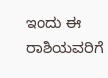ಇಂದು ಈ ರಾಶಿಯವರಿಗೆ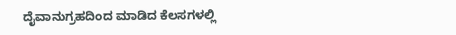ದೈವಾನುಗ್ರಹದಿಂದ ಮಾಡಿದ ಕೆಲಸಗಳಲ್ಲಿ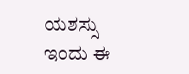ಯಶಸ್ಸು
ಇಂದು ಈ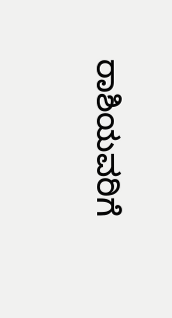ರಾಶಿಯವರಿಗೆ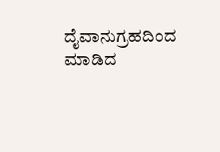ದೈವಾನುಗ್ರಹದಿಂದ ಮಾಡಿದ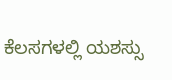ಕೆಲಸಗಳಲ್ಲಿ ಯಶಸ್ಸು